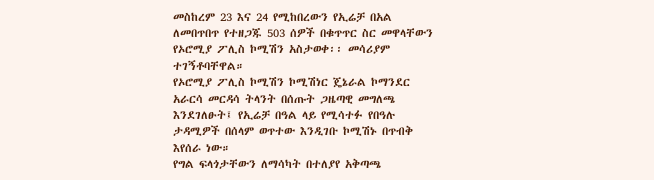መስከረም 23 እና 24 የሚከበረውን የኢሬቻ በአል ለመበጥበጥ የተዘጋጁ 503 ሰዎች በቁጥጥር ስር መዋላቸውን የኦሮሚያ ፖሊስ ኮሚሽን አስታወቀ፡፡ መሳሪያም ተገኝቶባቸዋል።
የኦሮሚያ ፖሊስ ኮሚሽን ኮሚሽነር ጄኔራል ኮማንደር አራርሳ መርዳሳ ትላንት በሰጡት ጋዜጣዊ መግለጫ እንደገለፁት፤ የኢሬቻ በዓል ላይ የሚሳተፉ የበዓሉ ታዳሚዎች በሰላም ወጥተው እንዲገቡ ኮሚሽኑ በጥብቅ እየሰራ ነው።
የግል ፍላጎታቸውን ለማሳካት በተለያየ አቅጣጫ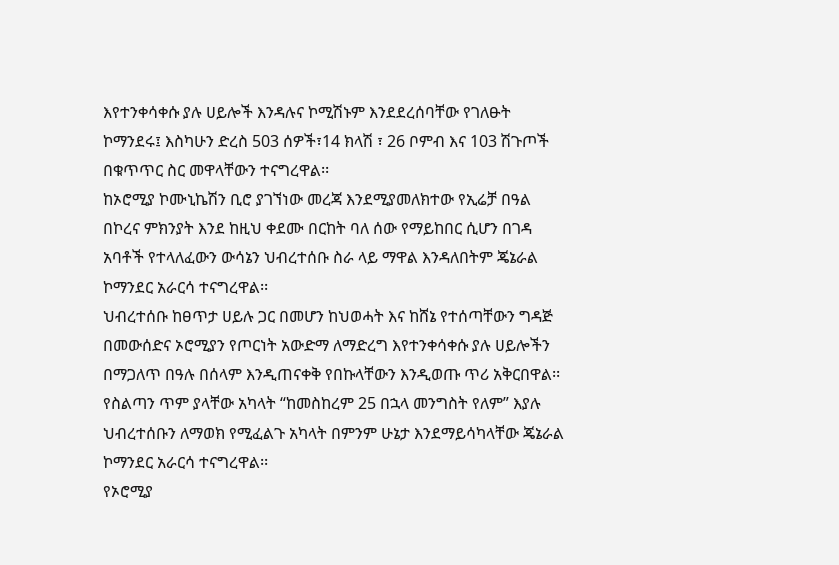እየተንቀሳቀሱ ያሉ ሀይሎች እንዳሉና ኮሚሽኑም እንደደረሰባቸው የገለፁት ኮማንደሩ፤ እስካሁን ድረስ 503 ሰዎች፣14 ክላሽ ፣ 26 ቦምብ እና 103 ሽጉጦች በቁጥጥር ስር መዋላቸውን ተናግረዋል፡፡
ከኦሮሚያ ኮሙኒኬሽን ቢሮ ያገኘነው መረጃ እንደሚያመለክተው የኢሬቻ በዓል በኮረና ምክንያት እንደ ከዚህ ቀደሙ በርከት ባለ ሰው የማይከበር ሲሆን በገዳ አባቶች የተላለፈውን ውሳኔን ህብረተሰቡ ስራ ላይ ማዋል እንዳለበትም ጄኔራል ኮማንደር አራርሳ ተናግረዋል፡፡
ህብረተሰቡ ከፀጥታ ሀይሉ ጋር በመሆን ከህወሓት እና ከሸኔ የተሰጣቸውን ግዳጅ በመውሰድና ኦሮሚያን የጦርነት አውድማ ለማድረግ እየተንቀሳቀሱ ያሉ ሀይሎችን በማጋለጥ በዓሉ በሰላም እንዲጠናቀቅ የበኩላቸውን እንዲወጡ ጥሪ አቅርበዋል፡፡
የስልጣን ጥም ያላቸው አካላት “ከመስከረም 25 በኋላ መንግስት የለም” እያሉ ህብረተሰቡን ለማወክ የሚፈልጉ አካላት በምንም ሁኔታ እንደማይሳካላቸው ጄኔራል ኮማንደር አራርሳ ተናግረዋል፡፡
የኦሮሚያ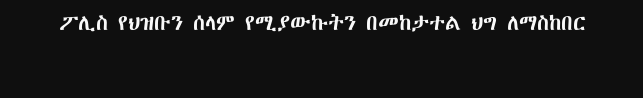ፖሊስ የህዝቡን ሰላም የሚያውኩትን በመከታተል ህግ ለማስከበር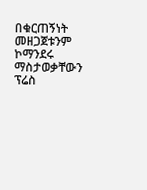በቁርጠኝነት መዘጋጀቱንም ኮማንደሩ ማስታወቃቸውን ፕሬስ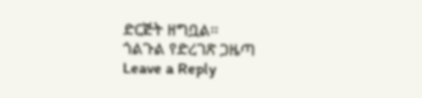ድርጅት ዘግቧል፡፡
ጎልጉል የድረገጽ ጋዜጣ
Leave a Reply